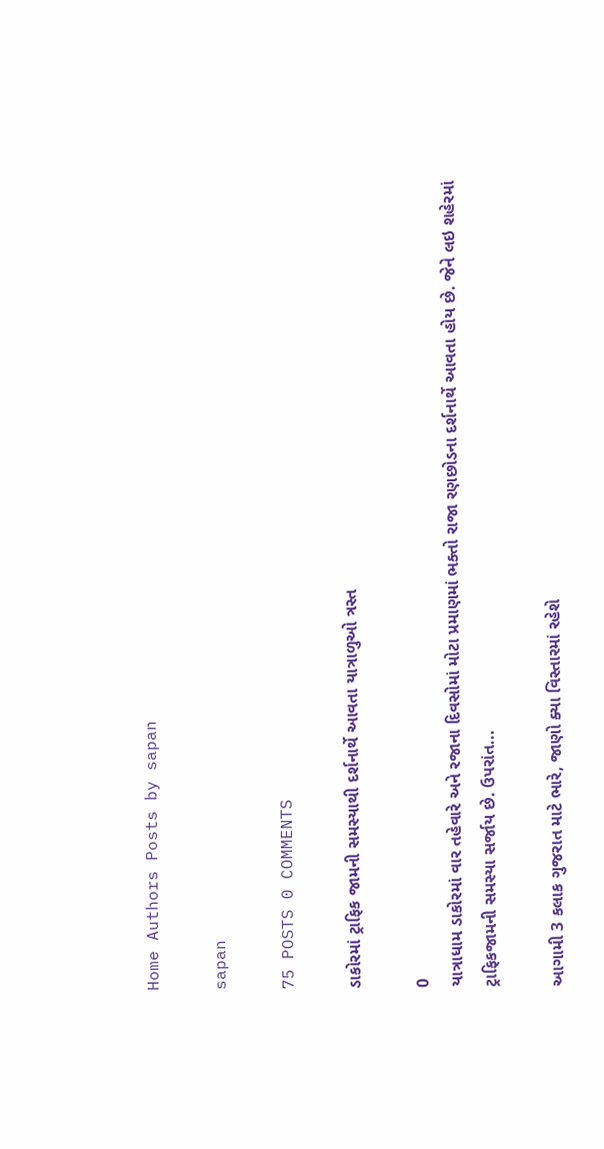Home Authors Posts by sapan

sapan

75 POSTS 0 COMMENTS

ડાકોરમાં ટ્રાફિક જામની સમસ્યાથી દર્શનાર્થે આવતા યાત્રાળુઓ ત્રસ્ત

0
યાત્રાધામ ડાકોરમાં વાર તહેવારે અને રજાના દિવસોમાં મોટા પ્રમાણમાં ભક્તો રાજા રણછોડના દર્શનાર્થે આવતા હોય છે. જેને લઇ શહેરમાં ટ્રાફિકજામની સમસ્યા સર્જાય છે. ઉપરાંત...

આગામી 3 કલાક ગુજરાત માટે ભારે, જાણો ક્યા વિસ્તારમાં રહેશે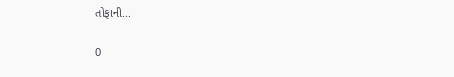તોફાની...

0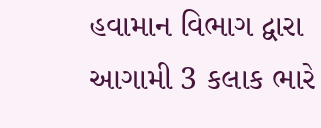હવામાન વિભાગ દ્વારા આગામી 3 કલાક ભારે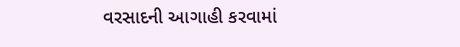વરસાદની આગાહી કરવામાં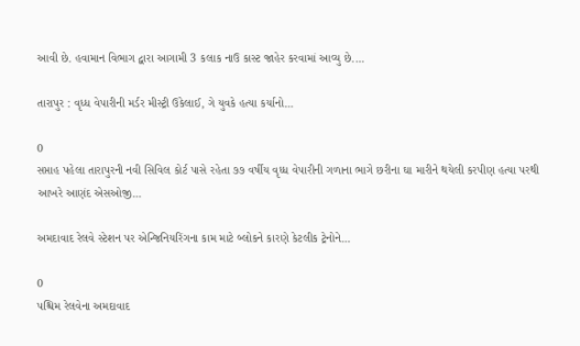આવી છે. હવામાન વિભાગ દ્વારા આગામી 3 કલાક નાઉ કાસ્ટ જાહેર કરવામાં આવ્યુ છે....

તારાપુર : વૃધ્ધ વેપારીની મર્ડર મીસ્ટ્રી ઉકેલાઈ, ગે યુવકે હત્યા કર્યાનો...

0
સપ્તાહ પહેલા તારાપુરની નવી સિવિલ કોર્ટ પાસે રહેતા ૭૭ વર્ષીય વૃધ્ધ વેપારીની ગળાના ભાગે છરીના ઘા મારીને થયેલી કરપીણ હત્યા પરથી આખરે આણંદ એસઓજી...

અમદાવાદ રેલવે સ્ટેશન પર એન્જિનિયરિંગના કામ માટે બ્લોકને કારણે કેટલીક ટ્રેનોને...

0
પશ્ચિમ રેલવેના અમદાવાદ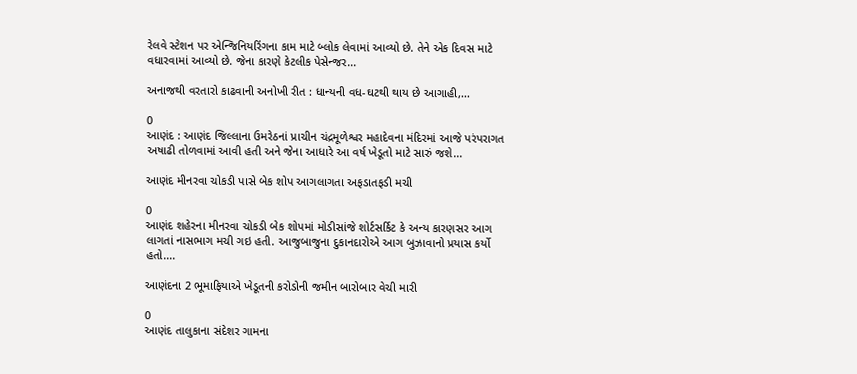રેલવે સ્ટેશન પર એન્જિનિયરિંગના કામ માટે બ્લોક લેવામાં આવ્યો છે. તેને એક દિવસ માટે વધારવામાં આવ્યો છે. જેના કારણે કેટલીક પેસેન્જર...

અનાજથી વરતારો કાઢવાની અનોખી રીત : ધાન્યની વધ-ઘટથી થાય છે આગાહી,...

0
આણંદ : આણંદ જિલ્લાના ઉમરેઠનાં પ્રાચીન ચંદ્રમૂળેશ્વર મહાદેવના મંદિરમાં આજે પરંપરાગત અષાઢી તોળવામાં આવી હતી અને જેના આધારે આ વર્ષ ખેડૂતો માટે સારું જશે...

આણંદ મીનરવા ચોકડી પાસે બેક શોપ આગલાગતા અફડાતફડી મચી

0
આણંદ શહેરના મીનરવા ચોકડી બેક શોપમાં મોડીસાંજે શોર્ટસર્કિટ કે અન્ય કારણસર આગ લાગતાં નાસભાગ મચી ગઇ હતી. આજુબાજુના દુકાનદારોએ આગ બુઝાવાનો પ્રયાસ કર્યો હતો....

આણંદના 2 ભૂમાફિયાએ ખેડૂતની કરોડોની જમીન બારોબાર વેચી મારી

0
આણંદ તાલુકાના સંદેશર ગામના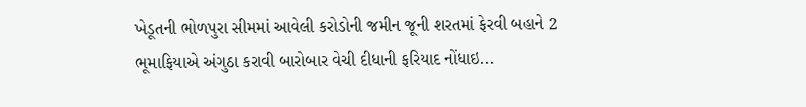ખેડૂતની ભોળપુરા સીમમાં આવેલી કરોડોની જમીન જૂની શરતમાં ફેરવી બહાને 2 ભૂમાફિયાએ અંગુઠા કરાવી બારોબાર વેચી દીધાની ફરિયાદ નોંધાઇ...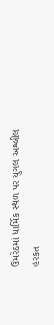ઉમરેઠમાં ધાર્મિક સ્થળ પર યુગલ અશ્લીલ હરકત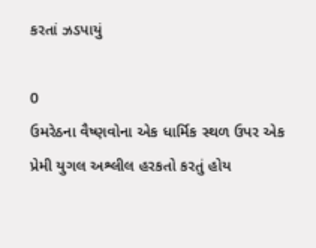કરતાં ઝડપાયું

0
ઉમરેઠના વૈષ્ણવોના એક ધાર્મિક સ્થળ ઉપર એક પ્રેમી યુગલ અશ્લીલ હરકતો કરતું હોય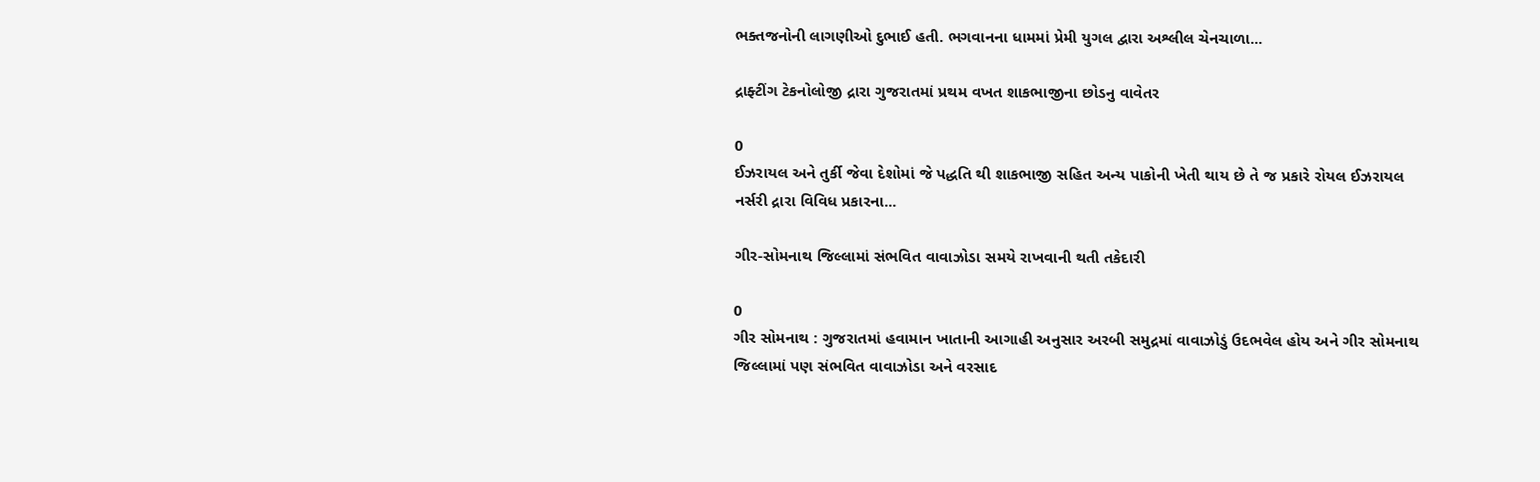ભક્તજનોની લાગણીઓ દુભાઈ હતી. ભગવાનના ધામમાં પ્રેમી યુગલ દ્વારા અશ્લીલ ચેનચાળા...

દ્રાફ્ટીંગ ટેકનોલોજી દ્રારા ગુજરાતમાં પ્રથમ વખત શાકભાજીના છોડનુ વાવેતર

0
ઈઝરાયલ અને તુર્કી જેવા દેશોમાં જે પદ્ધતિ થી શાકભાજી સહિત અન્ય પાકોની ખેતી થાય છે તે જ પ્રકારે રોયલ ઈઝરાયલ નર્સરી દ્રારા વિવિધ પ્રકારના...

ગીર-સોમનાથ જિલ્લામાં સંભવિત વાવાઝોડા સમયે રાખવાની થતી તકેદારી

0
ગીર સોમનાથ : ગુજરાતમાં હવામાન ખાતાની આગાહી અનુસાર અરબી સમુદ્રમાં વાવાઝોડું ઉદભવેલ હોય અને ગીર સોમનાથ જિલ્લામાં પણ સંભવિત વાવાઝોડા અને વરસાદ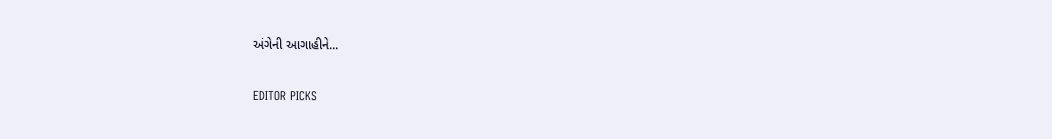અંગેની આગાહીને...

EDITOR PICKS